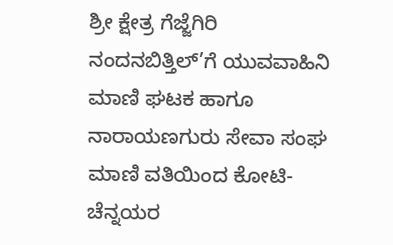ಶ್ರೀ ಕ್ಷೇತ್ರ ಗೆಜ್ಜೆಗಿರಿ ನಂದನಬಿತ್ತಿಲ್’ಗೆ ಯುವವಾಹಿನಿ ಮಾಣಿ ಘಟಕ ಹಾಗೂ ನಾರಾಯಣಗುರು ಸೇವಾ ಸಂಘ ಮಾಣಿ ವತಿಯಿಂದ ಕೋಟಿ-ಚೆನ್ನಯರ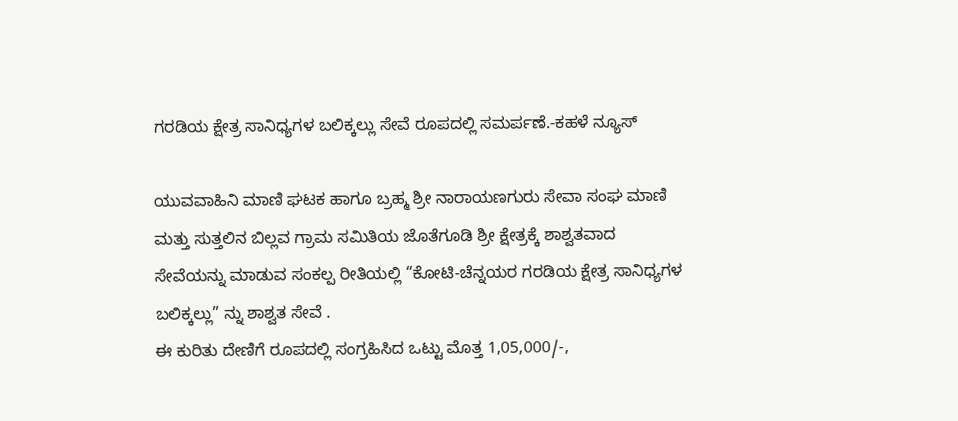ಗರಡಿಯ ಕ್ಷೇತ್ರ ಸಾನಿಧ್ಯಗಳ ಬಲಿಕ್ಕಲ್ಲು ಸೇವೆ ರೂಪದಲ್ಲಿ ಸಮರ್ಪಣೆ.-ಕಹಳೆ ನ್ಯೂಸ್

ಯುವವಾಹಿನಿ ಮಾಣಿ ಘಟಕ ಹಾಗೂ ಬ್ರಹ್ಮ ಶ್ರೀ ನಾರಾಯಣಗುರು ಸೇವಾ ಸಂಘ ಮಾಣಿ ಮತ್ತು ಸುತ್ತಲಿನ ಬಿಲ್ಲವ ಗ್ರಾಮ ಸಮಿತಿಯ ಜೊತೆಗೂಡಿ ಶ್ರೀ ಕ್ಷೇತ್ರಕ್ಕೆ ಶಾಶ್ವತವಾದ ಸೇವೆಯನ್ನು ಮಾಡುವ ಸಂಕಲ್ಪ ರೀತಿಯಲ್ಲಿ “ಕೋಟಿ-ಚೆನ್ನಯರ ಗರಡಿಯ ಕ್ಷೇತ್ರ ಸಾನಿಧ್ಯಗಳ ಬಲಿಕ್ಕಲ್ಲು” ನ್ನು ಶಾಶ್ವತ ಸೇವೆ .
ಈ ಕುರಿತು ದೇಣಿಗೆ ರೂಪದಲ್ಲಿ ಸಂಗ್ರಹಿಸಿದ ಒಟ್ಟು ಮೊತ್ತ 1,05,000/-,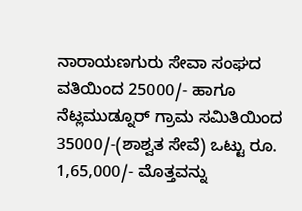ನಾರಾಯಣಗುರು ಸೇವಾ ಸಂಘದ ವತಿಯಿಂದ 25000/- ಹಾಗೂ ನೆಟ್ಲಮುಡ್ನೂರ್ ಗ್ರಾಮ ಸಮಿತಿಯಿಂದ 35000/-(ಶಾಶ್ವತ ಸೇವೆ) ಒಟ್ಟು ರೂ. 1,65,000/- ಮೊತ್ತವನ್ನು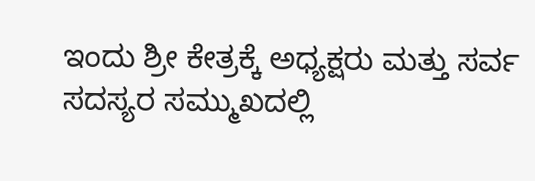ಇಂದು ಶ್ರೀ ಕೇತ್ರಕ್ಕೆ ಅಧ್ಯಕ್ಷರು ಮತ್ತು ಸರ್ವ ಸದಸ್ಯರ ಸಮ್ಮುಖದಲ್ಲಿ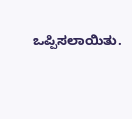ಒಪ್ಪಿಸಲಾಯಿತು.